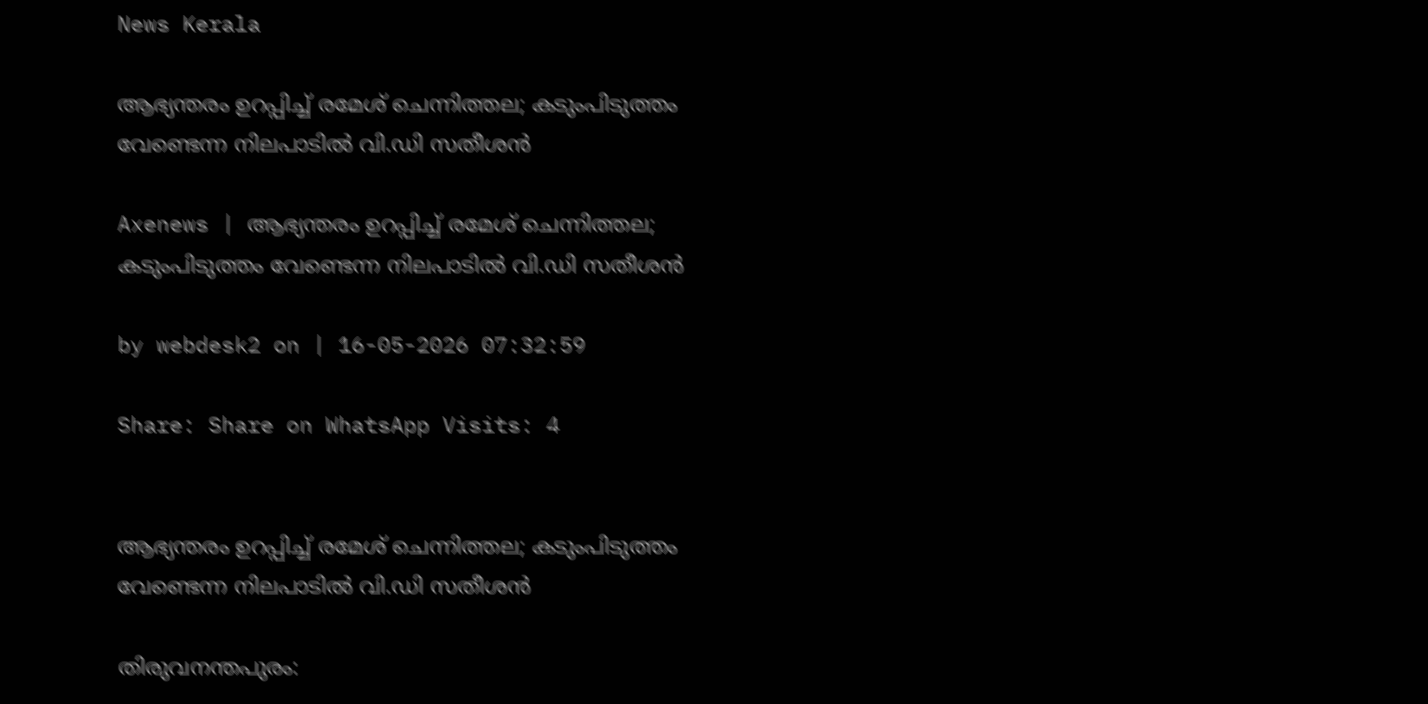News Kerala

ആഭ്യന്തരം ഉറപ്പിച്ച് രമേശ് ചെന്നിത്തല; കടുംപിടുത്തം വേണ്ടെന്ന നിലപാടില്‍ വി.ഡി സതീശന്‍

Axenews | ആഭ്യന്തരം ഉറപ്പിച്ച് രമേശ് ചെന്നിത്തല; കടുംപിടുത്തം വേണ്ടെന്ന നിലപാടില്‍ വി.ഡി സതീശന്‍

by webdesk2 on | 16-05-2026 07:32:59

Share: Share on WhatsApp Visits: 4


ആഭ്യന്തരം ഉറപ്പിച്ച് രമേശ് ചെന്നിത്തല; കടുംപിടുത്തം വേണ്ടെന്ന നിലപാടില്‍ വി.ഡി സതീശന്‍

തിരുവനന്തപുരം: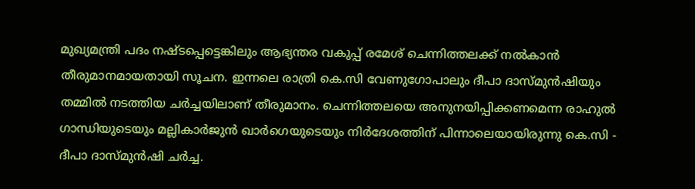മുഖ്യമന്ത്രി പദം നഷ്ടപ്പെട്ടെങ്കിലും ആഭ്യന്തര വകുപ്പ് രമേശ് ചെന്നിത്തലക്ക് നല്‍കാന്‍ തീരുമാനമായതായി സൂചന. ഇന്നലെ രാത്രി കെ.സി വേണുഗോപാലും ദീപാ ദാസ്മുന്‍ഷിയും തമ്മില്‍ നടത്തിയ ചര്‍ച്ചയിലാണ് തീരുമാനം. ചെന്നിത്തലയെ അനുനയിപ്പിക്കണമെന്ന രാഹുല്‍ ഗാന്ധിയുടെയും മല്ലികാര്‍ജുന്‍ ഖാര്‍ഗെയുടെയും നിര്‍ദേശത്തിന് പിന്നാലെയായിരുന്നു കെ.സി - ദീപാ ദാസ്മുന്‍ഷി ചര്‍ച്ച.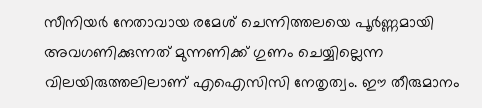സീനിയര്‍ നേതാവായ രമേശ് ചെന്നിത്തലയെ പൂര്‍ണ്ണമായി അവഗണിക്കുന്നത് മുന്നണിക്ക് ഗുണം ചെയ്യില്ലെന്ന വിലയിരുത്തലിലാണ് എഐസിസി നേതൃത്വം. ഈ തീരുമാനം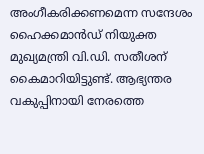അംഗീകരിക്കണമെന്ന സന്ദേശം ഹൈക്കമാന്‍ഡ് നിയുക്ത മുഖ്യമന്ത്രി വി.ഡി. സതീശന് കൈമാറിയിട്ടുണ്ട്. ആഭ്യന്തര വകുപ്പിനായി നേരത്തെ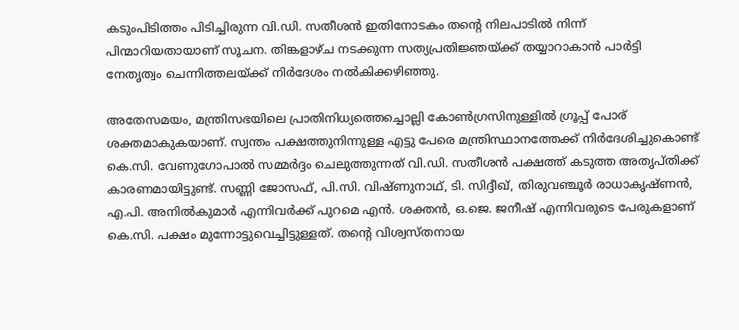കടുംപിടിത്തം പിടിച്ചിരുന്ന വി.ഡി. സതീശന്‍ ഇതിനോടകം തന്റെ നിലപാടില്‍ നിന്ന് പിന്മാറിയതായാണ് സൂചന. തിങ്കളാഴ്ച നടക്കുന്ന സത്യപ്രതിജ്ഞയ്ക്ക് തയ്യാറാകാന്‍ പാര്‍ട്ടി നേതൃത്വം ചെന്നിത്തലയ്ക്ക് നിര്‍ദേശം നല്‍കിക്കഴിഞ്ഞു.

അതേസമയം, മന്ത്രിസഭയിലെ പ്രാതിനിധ്യത്തെച്ചൊല്ലി കോണ്‍ഗ്രസിനുള്ളില്‍ ഗ്രൂപ്പ് പോര് ശക്തമാകുകയാണ്. സ്വന്തം പക്ഷത്തുനിന്നുള്ള എട്ടു പേരെ മന്ത്രിസ്ഥാനത്തേക്ക് നിര്‍ദേശിച്ചുകൊണ്ട് കെ.സി. വേണുഗോപാല്‍ സമ്മര്‍ദ്ദം ചെലുത്തുന്നത് വി.ഡി. സതീശന്‍ പക്ഷത്ത് കടുത്ത അതൃപ്തിക്ക് കാരണമായിട്ടുണ്ട്. സണ്ണി ജോസഫ്, പി.സി. വിഷ്ണുനാഥ്, ടി. സിദ്ദീഖ്, തിരുവഞ്ചൂര്‍ രാധാകൃഷ്ണന്‍, എ.പി. അനില്‍കുമാര്‍ എന്നിവര്‍ക്ക് പുറമെ എന്‍. ശക്തന്‍, ഒ.ജെ. ജനീഷ് എന്നിവരുടെ പേരുകളാണ് കെ.സി. പക്ഷം മുന്നോട്ടുവെച്ചിട്ടുള്ളത്. തന്റെ വിശ്വസ്തനായ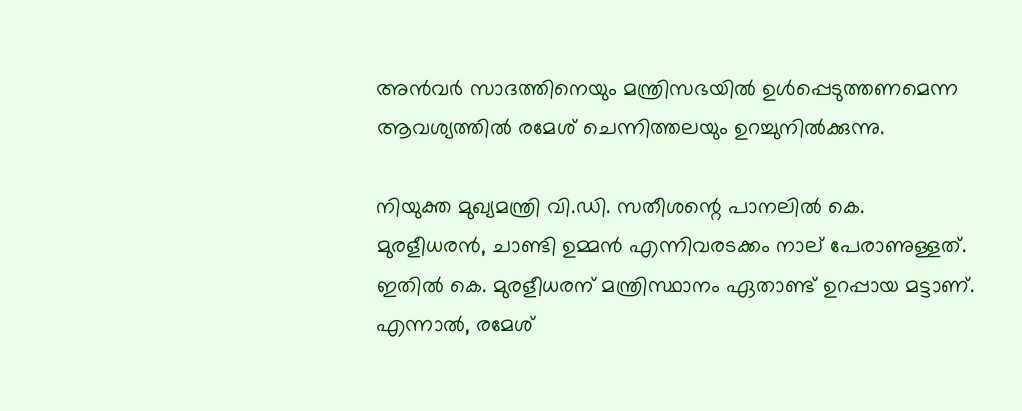അന്‍വര്‍ സാദത്തിനെയും മന്ത്രിസഭയില്‍ ഉള്‍പ്പെടുത്തണമെന്ന ആവശ്യത്തില്‍ രമേശ് ചെന്നിത്തലയും ഉറച്ചുനില്‍ക്കുന്നു.

നിയുക്ത മുഖ്യമന്ത്രി വി.ഡി. സതീശന്റെ പാനലില്‍ കെ. മുരളീധരന്‍, ചാണ്ടി ഉമ്മന്‍ എന്നിവരടക്കം നാല് പേരാണുള്ളത്. ഇതില്‍ കെ. മുരളീധരന് മന്ത്രിസ്ഥാനം ഏതാണ്ട് ഉറപ്പായ മട്ടാണ്. എന്നാല്‍, രമേശ്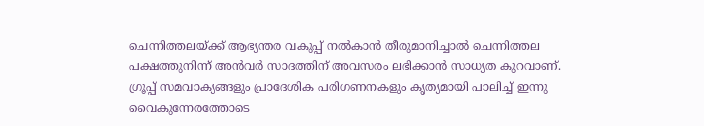ചെന്നിത്തലയ്ക്ക് ആഭ്യന്തര വകുപ്പ് നല്‍കാന്‍ തീരുമാനിച്ചാല്‍ ചെന്നിത്തല പക്ഷത്തുനിന്ന് അന്‍വര്‍ സാദത്തിന് അവസരം ലഭിക്കാന്‍ സാധ്യത കുറവാണ്. ഗ്രൂപ്പ് സമവാക്യങ്ങളും പ്രാദേശിക പരിഗണനകളും കൃത്യമായി പാലിച്ച് ഇന്നു വൈകുന്നേരത്തോടെ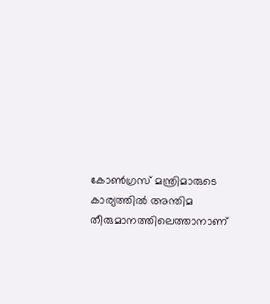കോണ്‍ഗ്രസ് മന്ത്രിമാരുടെ കാര്യത്തില്‍ അന്തിമ തീരുമാനത്തിലെത്താനാണ്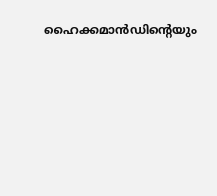ഹൈക്കമാന്‍ഡിന്റെയും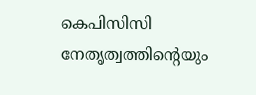കെപിസിസി നേതൃത്വത്തിന്റെയും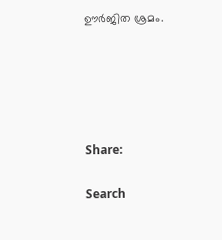ഊര്‍ജിത ശ്രമം.





Share:

Search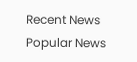Recent News
Popular News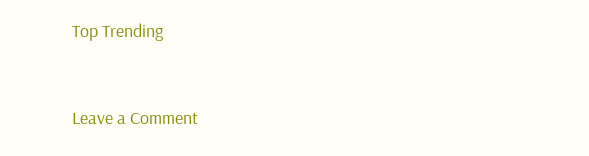Top Trending


Leave a Comment